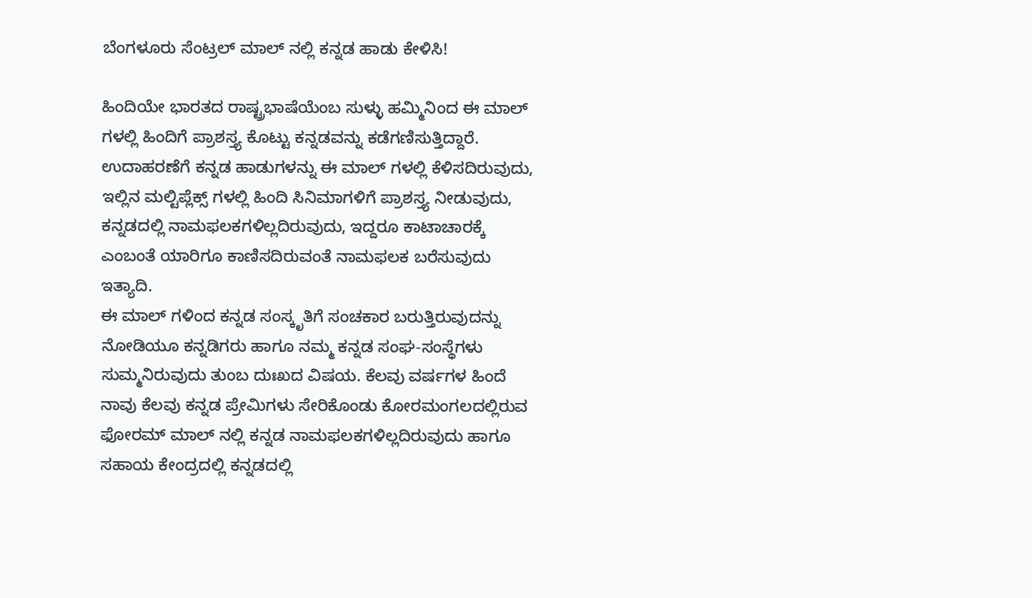ಬೆಂಗಳೂರು ಸೆಂಟ್ರಲ್ ಮಾಲ್ ನಲ್ಲಿ ಕನ್ನಡ ಹಾಡು ಕೇಳಿಸಿ!

ಹಿಂದಿಯೇ ಭಾರತದ ರಾಷ್ಟ್ರಭಾಷೆಯೆಂಬ ಸುಳ್ಳು ಹಮ್ಮಿನಿಂದ ಈ ಮಾಲ್ ಗಳಲ್ಲಿ ಹಿಂದಿಗೆ ಪ್ರಾಶಸ್ತ್ಯ ಕೊಟ್ಟು ಕನ್ನಡವನ್ನು ಕಡೆಗಣಿಸುತ್ತಿದ್ದಾರೆ. ಉದಾಹರಣೆಗೆ ಕನ್ನಡ ಹಾಡುಗಳನ್ನು ಈ ಮಾಲ್ ಗಳಲ್ಲಿ ಕೆಳಿಸದಿರುವುದು, ಇಲ್ಲಿನ ಮಲ್ಟಿಪ್ಲೆಕ್ಸ್ ಗಳಲ್ಲಿ ಹಿಂದಿ ಸಿನಿಮಾಗಳಿಗೆ ಪ್ರಾಶಸ್ತ್ಯ ನೀಡುವುದು, ಕನ್ನಡದಲ್ಲಿ ನಾಮಫಲಕಗಳಿಲ್ಲದಿರುವುದು, ಇದ್ದರೂ ಕಾಟಾಚಾರಕ್ಕೆ ಎಂಬಂತೆ ಯಾರಿಗೂ ಕಾಣಿಸದಿರುವಂತೆ ನಾಮಫಲಕ ಬರೆಸುವುದು ಇತ್ಯಾದಿ.
ಈ ಮಾಲ್ ಗಳಿಂದ ಕನ್ನಡ ಸಂಸ್ಕೃತಿಗೆ ಸಂಚಕಾರ ಬರುತ್ತಿರುವುದನ್ನು ನೋಡಿಯೂ ಕನ್ನಡಿಗರು ಹಾಗೂ ನಮ್ಮ ಕನ್ನಡ ಸಂಘ-ಸಂಸ್ಥೆಗಳು ಸುಮ್ಮನಿರುವುದು ತುಂಬ ದುಃಖದ ವಿಷಯ. ಕೆಲವು ವರ್ಷಗಳ ಹಿಂದೆ ನಾವು ಕೆಲವು ಕನ್ನಡ ಪ್ರೇಮಿಗಳು ಸೇರಿಕೊಂಡು ಕೋರಮಂಗಲದಲ್ಲಿರುವ ಫೋರಮ್ ಮಾಲ್ ನಲ್ಲಿ ಕನ್ನಡ ನಾಮಫಲಕಗಳಿಲ್ಲದಿರುವುದು ಹಾಗೂ ಸಹಾಯ ಕೇಂದ್ರದಲ್ಲಿ ಕನ್ನಡದಲ್ಲಿ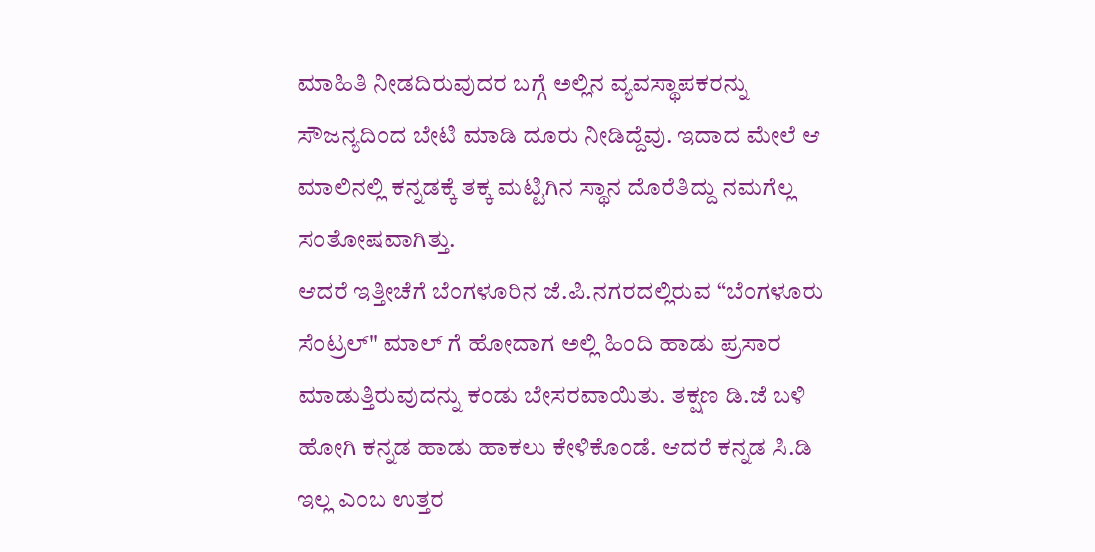ಮಾಹಿತಿ ನೀಡದಿರುವುದರ ಬಗ್ಗೆ ಅಲ್ಲಿನ ವ್ಯವಸ್ಥಾಪಕರನ್ನು ಸೌಜನ್ಯದಿಂದ ಬೇಟಿ ಮಾಡಿ ದೂರು ನೀಡಿದ್ದೆವು. ಇದಾದ ಮೇಲೆ ಆ ಮಾಲಿನಲ್ಲಿ ಕನ್ನಡಕ್ಕೆ ತಕ್ಕ ಮಟ್ಟಿಗಿನ ಸ್ಥಾನ ದೊರೆತಿದ್ದು ನಮಗೆಲ್ಲ ಸಂತೋಷವಾಗಿತ್ತು.
ಆದರೆ ಇತ್ತೀಚೆಗೆ ಬೆಂಗಳೂರಿನ ಜೆ.ಪಿ.ನಗರದಲ್ಲಿರುವ “ಬೆಂಗಳೂರು ಸೆಂಟ್ರಲ್" ಮಾಲ್ ಗೆ ಹೋದಾಗ ಅಲ್ಲಿ ಹಿಂದಿ ಹಾಡು ಪ್ರಸಾರ ಮಾಡುತ್ತಿರುವುದನ್ನು ಕಂಡು ಬೇಸರವಾಯಿತು. ತಕ್ಷಣ ಡಿ.ಜೆ ಬಳಿ ಹೋಗಿ ಕನ್ನಡ ಹಾಡು ಹಾಕಲು ಕೇಳಿಕೊಂಡೆ. ಆದರೆ ಕನ್ನಡ ಸಿ.ಡಿ ಇಲ್ಲ ಎಂಬ ಉತ್ತರ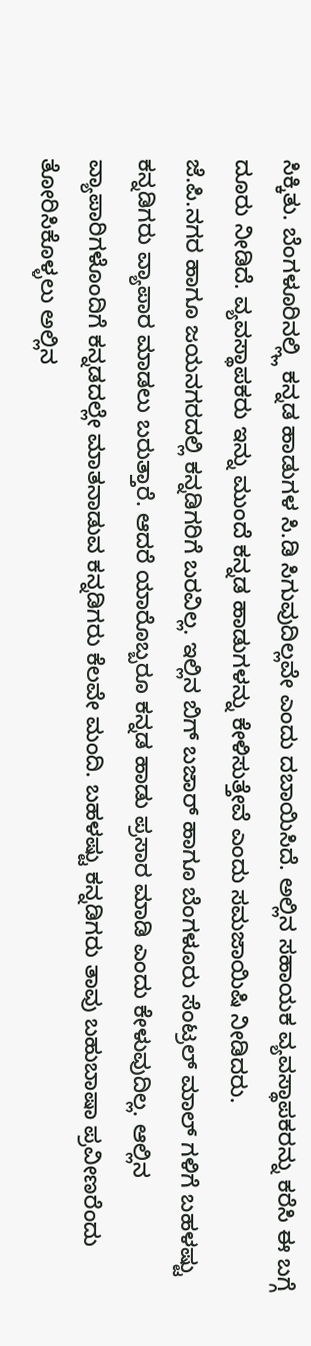ಸಿಕ್ಕಿತು. ಬೆಂಗಳೂರಿನಲ್ಲ್ಲಿ ಕನ್ನಡ ಹಾಡುಗಳ ಸಿ.ಡಿ ಸಿಗುವುದಿಲ್ಲವೇ ಎಂದು ದಬಾಯಿಸಿದೆ. ಅಲ್ಲಿನ ಸಹಾಯಕ ವ್ಯವಸ್ಥಾಪಕರನ್ನು ಕರೆಸಿ ಈ ಬಗ್ಗೆ ದೂರು ನೀಡಿದೆ. ವ್ಯವಸ್ಥಾಪಕರು ಇನ್ನು ಮುಂದೆ ಕನ್ನಡ ಹಾಡುಗಳನ್ನು ಕೇಳಿಸುತ್ತೇವೆ ಎಂದು ಸಮಜಾಯಿಷಿ ನೀಡಿದರು.
ಜೆ.ಪಿ.ನಗರ ಹಾಗೂ ಜಯನಗರದಲ್ಲಿ ಕನ್ನಡಿಗರಿಗೆ ಬರವಿಲ್ಲ. ಇಲ್ಲಿನ ಬಿಗ್ ಬಜಾರ್ ಹಾಗೂ ಬೆಂಗಳೂರು ಸೆಂಟ್ರಲ್ ಮಾಲ್ ಗಳಿಗೆ ಬಹಳಷ್ಟು ಕನ್ನಡಿಗರು ವ್ಯಾಪಾರ ಮಾಡಲು ಬರುತ್ತಾರೆ. ಆದರೆ ಯಾರೊಬ್ಬರೂ ಕನ್ನಡ ಹಾಡು ಪ್ರಸಾರ ಮಾಡಿ ಎಂದು ಕೇಳುವುದಿಲ್ಲ. ಆಲ್ಲಿನ ವ್ಯಾಪಾರಿಗಳೊಂದಿಗೆ ಕನ್ನಡದಲ್ಲೇ ಮಾತನಾಡುವ ಕನ್ನಡಿಗರು ಕೆಲವೇ ಮಂದಿ. ಬಹಳಷ್ಟು ಕನ್ನಡಿಗರು ತಾವು ಬಹುಬಾಷಾ ಪ್ರವೀಣರೆಂದು ತೋರಿಸಿಕೊಳ್ಳಲು ಅಲ್ಲಿನ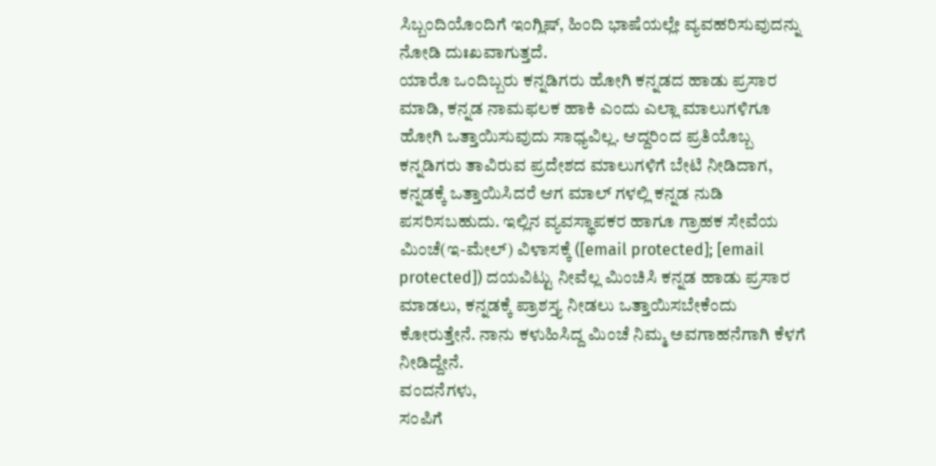ಸಿಬ್ಬಂದಿಯೊಂದಿಗೆ ಇಂಗ್ಲಿಷ್, ಹಿಂದಿ ಭಾಷೆಯಲ್ಲೇ ವ್ಯವಹರಿಸುವುದನ್ನು ನೋಡಿ ದುಃಖವಾಗುತ್ತದೆ.
ಯಾರೊ ಒಂದಿಬ್ಬರು ಕನ್ನಡಿಗರು ಹೋಗಿ ಕನ್ನಡದ ಹಾಡು ಪ್ರಸಾರ ಮಾಡಿ, ಕನ್ನಡ ನಾಮಫಲಕ ಹಾಕಿ ಎಂದು ಎಲ್ಲಾ ಮಾಲುಗಳಿಗೂ ಹೋಗಿ ಒತ್ತಾಯಿಸುವುದು ಸಾಧ್ಯವಿಲ್ಲ. ಆದ್ದರಿಂದ ಪ್ರತಿಯೊಬ್ಬ ಕನ್ನಡಿಗರು ತಾವಿರುವ ಪ್ರದೇಶದ ಮಾಲುಗಳಿಗೆ ಬೇಟಿ ನೀಡಿದಾಗ, ಕನ್ನಡಕ್ಕೆ ಒತ್ತಾಯಿಸಿದರೆ ಆಗ ಮಾಲ್ ಗಳಲ್ಲಿ ಕನ್ನಡ ನುಡಿ ಪಸರಿಸಬಹುದು. ಇಲ್ಲಿನ ವ್ಯವಸ್ಥಾಪಕರ ಹಾಗೂ ಗ್ರಾಹಕ ಸೇವೆಯ ಮಿಂಚೆ(ಇ-ಮೇಲ್) ವಿಳಾಸಕ್ಕೆ ([email protected]; [email protected]) ದಯವಿಟ್ಟು ನೀವೆಲ್ಲ ಮಿಂಚಿಸಿ ಕನ್ನಡ ಹಾಡು ಪ್ರಸಾರ ಮಾಡಲು, ಕನ್ನಡಕ್ಕೆ ಪ್ರಾಶಸ್ತ್ಯ ನೀಡಲು ಒತ್ತಾಯಿಸಬೇಕೆಂದು ಕೋರುತ್ತೇನೆ. ನಾನು ಕಳುಹಿಸಿದ್ದ ಮಿಂಚೆ ನಿಮ್ಮ ಅವಗಾಹನೆಗಾಗಿ ಕೆಳಗೆ ನೀಡಿದ್ದೇನೆ.
ವಂದನೆಗಳು,
ಸಂಪಿಗೆ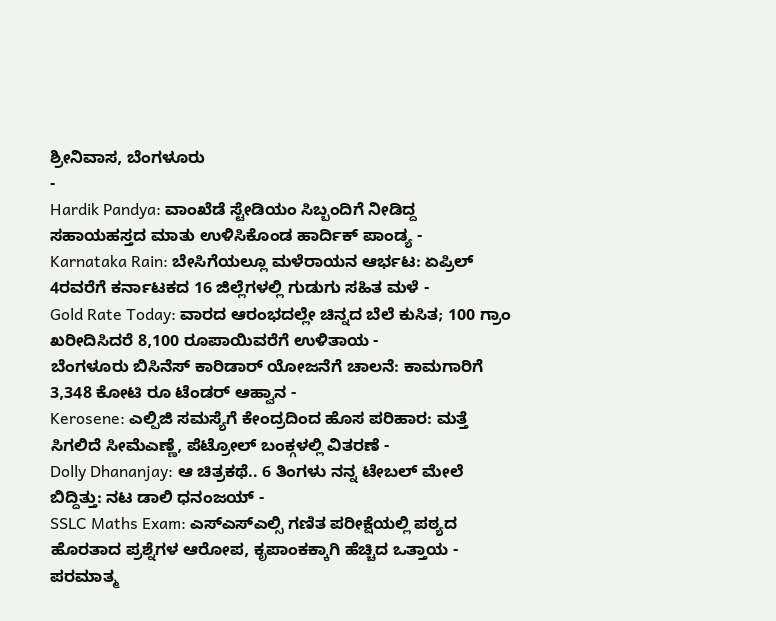ಶ್ರೀನಿವಾಸ, ಬೆಂಗಳೂರು
-
Hardik Pandya: ವಾಂಖೆಡೆ ಸ್ಟೇಡಿಯಂ ಸಿಬ್ಬಂದಿಗೆ ನೀಡಿದ್ದ ಸಹಾಯಹಸ್ತದ ಮಾತು ಉಳಿಸಿಕೊಂಡ ಹಾರ್ದಿಕ್ ಪಾಂಡ್ಯ -
Karnataka Rain: ಬೇಸಿಗೆಯಲ್ಲೂ ಮಳೆರಾಯನ ಆರ್ಭಟ: ಏಪ್ರಿಲ್ 4ರವರೆಗೆ ಕರ್ನಾಟಕದ 16 ಜಿಲ್ಲೆಗಳಲ್ಲಿ ಗುಡುಗು ಸಹಿತ ಮಳೆ -
Gold Rate Today: ವಾರದ ಆರಂಭದಲ್ಲೇ ಚಿನ್ನದ ಬೆಲೆ ಕುಸಿತ; 100 ಗ್ರಾಂ ಖರೀದಿಸಿದರೆ 8,100 ರೂಪಾಯಿವರೆಗೆ ಉಳಿತಾಯ -
ಬೆಂಗಳೂರು ಬಿಸಿನೆಸ್ ಕಾರಿಡಾರ್ ಯೋಜನೆಗೆ ಚಾಲನೆ: ಕಾಮಗಾರಿಗೆ 3,348 ಕೋಟಿ ರೂ ಟೆಂಡರ್ ಆಹ್ವಾನ -
Kerosene: ಎಲ್ಪಿಜಿ ಸಮಸ್ಯೆಗೆ ಕೇಂದ್ರದಿಂದ ಹೊಸ ಪರಿಹಾರ: ಮತ್ತೆ ಸಿಗಲಿದೆ ಸೀಮೆಎಣ್ಣೆ, ಪೆಟ್ರೋಲ್ ಬಂಕ್ಗಳಲ್ಲಿ ವಿತರಣೆ -
Dolly Dhananjay: ಆ ಚಿತ್ರಕಥೆ.. 6 ತಿಂಗಳು ನನ್ನ ಟೇಬಲ್ ಮೇಲೆ ಬಿದ್ದಿತ್ತು: ನಟ ಡಾಲಿ ಧನಂಜಯ್ -
SSLC Maths Exam: ಎಸ್ಎಸ್ಎಲ್ಸಿ ಗಣಿತ ಪರೀಕ್ಷೆಯಲ್ಲಿ ಪಠ್ಯದ ಹೊರತಾದ ಪ್ರಶ್ನೆಗಳ ಆರೋಪ, ಕೃಪಾಂಕಕ್ಕಾಗಿ ಹೆಚ್ಚಿದ ಒತ್ತಾಯ -
ಪರಮಾತ್ಮ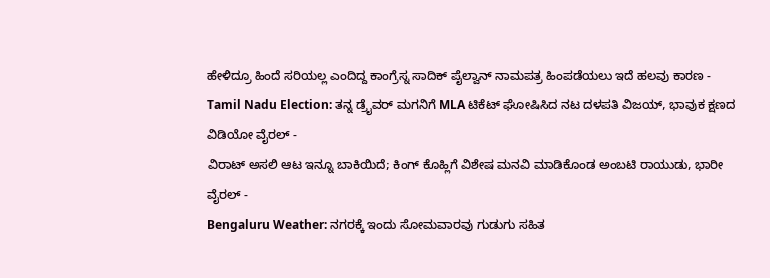ಹೇಳಿದ್ರೂ ಹಿಂದೆ ಸರಿಯಲ್ಲ ಎಂದಿದ್ದ ಕಾಂಗ್ರೆಸ್ನ ಸಾದಿಕ್ ಪೈಲ್ವಾನ್ ನಾಮಪತ್ರ ಹಿಂಪಡೆಯಲು ಇದೆ ಹಲವು ಕಾರಣ -
Tamil Nadu Election: ತನ್ನ ಡ್ರೈವರ್ ಮಗನಿಗೆ MLA ಟಿಕೆಟ್ ಘೋಷಿಸಿದ ನಟ ದಳಪತಿ ವಿಜಯ್, ಭಾವುಕ ಕ್ಷಣದ ವಿಡಿಯೋ ವೈರಲ್ -
ವಿರಾಟ್ ಅಸಲಿ ಆಟ ಇನ್ನೂ ಬಾಕಿಯಿದೆ; ಕಿಂಗ್ ಕೊಹ್ಲಿಗೆ ವಿಶೇಷ ಮನವಿ ಮಾಡಿಕೊಂಡ ಅಂಬಟಿ ರಾಯುಡು, ಭಾರೀ ವೈರಲ್ -
Bengaluru Weather: ನಗರಕ್ಕೆ ಇಂದು ಸೋಮವಾರವು ಗುಡುಗು ಸಹಿತ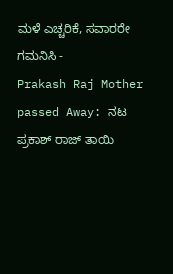ಮಳೆ ಎಚ್ಚರಿಕೆ, ಸವಾರರೇ ಗಮನಿಸಿ -
Prakash Raj Mother passed Away: ನಟ ಪ್ರಕಾಶ್ ರಾಜ್ ತಾಯಿ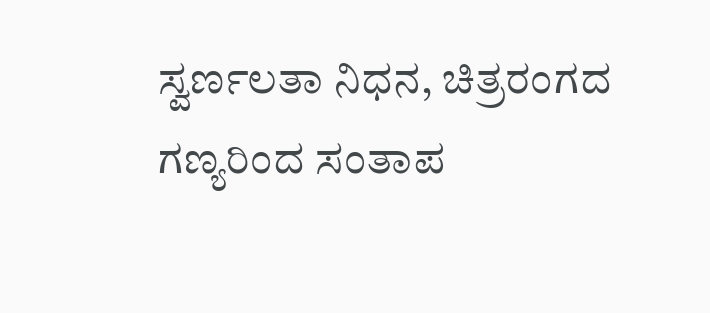ಸ್ವರ್ಣಲತಾ ನಿಧನ, ಚಿತ್ರರಂಗದ ಗಣ್ಯರಿಂದ ಸಂತಾಪ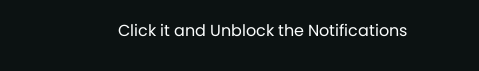Click it and Unblock the Notifications